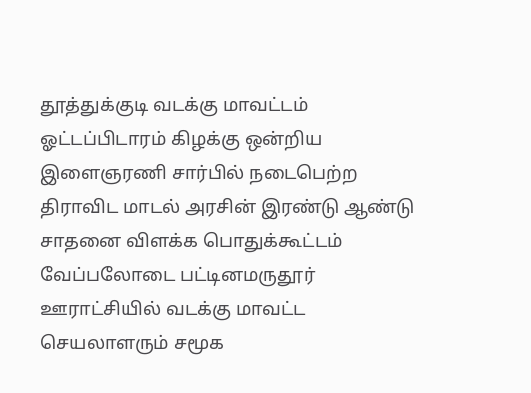தூத்துக்குடி வடக்கு மாவட்டம் ஓட்டப்பிடாரம் கிழக்கு ஒன்றிய இளைஞரணி சார்பில் நடைபெற்ற திராவிட மாடல் அரசின் இரண்டு ஆண்டு சாதனை விளக்க பொதுக்கூட்டம் வேப்பலோடை பட்டினமருதூர் ஊராட்சியில் வடக்கு மாவட்ட செயலாளரும் சமூக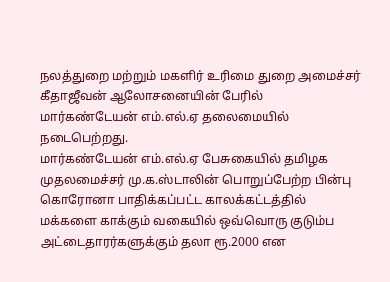நலத்துறை மற்றும் மகளிர் உரிமை துறை அமைச்சர் கீதாஜீவன் ஆலோசனையின் பேரில் மார்கண்டேயன் எம்.எல்.ஏ தலைமையில் நடைபெற்றது.
மார்கண்டேயன் எம்.எல்.ஏ பேசுகையில் தமிழக முதலமைச்சர் மு.க.ஸ்டாலின் பொறுப்பேற்ற பின்பு கொரோனா பாதிக்கப்பட்ட காலக்கட்டத்தில் மக்களை காக்கும் வகையில் ஒவ்வொரு குடும்ப அட்டைதாரர்களுக்கும் தலா ரூ.2000 என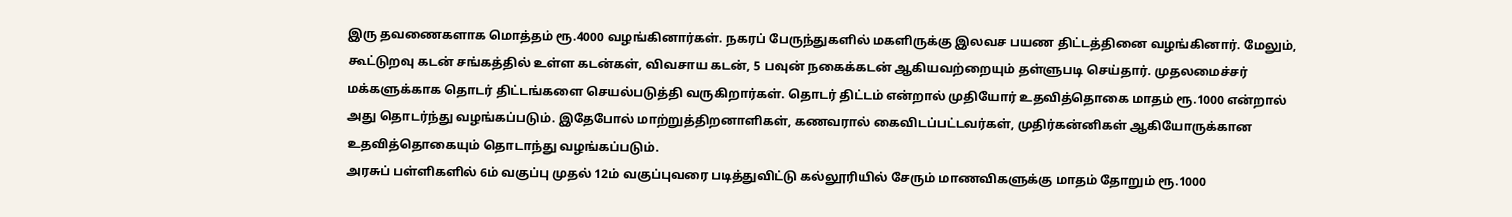இரு தவணைகளாக மொத்தம் ரூ.4000 வழங்கினார்கள். நகரப் பேருந்துகளில் மகளிருக்கு இலவச பயண திட்டத்தினை வழங்கினார். மேலும், கூட்டுறவு கடன் சங்கத்தில் உள்ள கடன்கள், விவசாய கடன், 5 பவுன் நகைக்கடன் ஆகியவற்றையும் தள்ளுபடி செய்தார். முதலமைச்சர் மக்களுக்காக தொடர் திட்டங்களை செயல்படுத்தி வருகிறார்கள். தொடர் திட்டம் என்றால் முதியோர் உதவித்தொகை மாதம் ரூ.1000 என்றால் அது தொடர்ந்து வழங்கப்படும். இதேபோல் மாற்றுத்திறனாளிகள், கணவரால் கைவிடப்பட்டவர்கள், முதிர்கன்னிகள் ஆகியோருக்கான உதவித்தொகையும் தொடாந்து வழங்கப்படும்.
அரசுப் பள்ளிகளில் 6ம் வகுப்பு முதல் 12ம் வகுப்புவரை படித்துவிட்டு கல்லூரியில் சேரும் மாணவிகளுக்கு மாதம் தோறும் ரூ.1000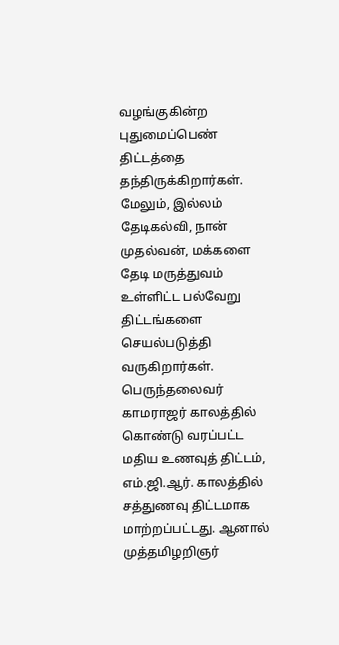வழங்குகின்ற புதுமைப்பெண் திட்டத்தை தந்திருக்கிறார்கள். மேலும், இல்லம் தேடிகல்வி, நான் முதல்வன், மக்களை தேடி மருத்துவம் உள்ளிட்ட பல்வேறு திட்டங்களை செயல்படுத்தி வருகிறார்கள். பெருந்தலைவர் காமராஜர் காலத்தில் கொண்டு வரப்பட்ட மதிய உணவுத் திட்டம், எம்.ஜி.ஆர். காலத்தில் சத்துணவு திட்டமாக மாற்றப்பட்டது. ஆனால் முத்தமிழறிஞர்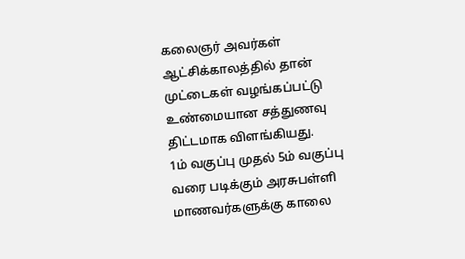கலைஞர் அவர்கள் ஆட்சிக்காலத்தில் தான் முட்டைகள் வழங்கப்பட்டு உண்மையான சத்துணவு திட்டமாக விளங்கியது.
1ம் வகுப்பு முதல் 5ம் வகுப்பு வரை படிக்கும் அரசுபள்ளி மாணவர்களுக்கு காலை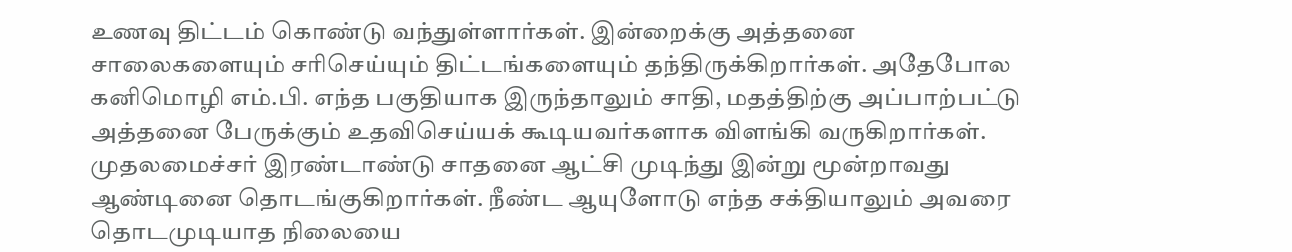உணவு திட்டம் கொண்டு வந்துள்ளார்கள். இன்றைக்கு அத்தனை சாலைகளையும் சரிசெய்யும் திட்டங்களையும் தந்திருக்கிறார்கள். அதேபோல கனிமொழி எம்.பி. எந்த பகுதியாக இருந்தாலும் சாதி, மதத்திற்கு அப்பாற்பட்டு அத்தனை பேருக்கும் உதவிசெய்யக் கூடியவர்களாக விளங்கி வருகிறார்கள். முதலமைச்சர் இரண்டாண்டு சாதனை ஆட்சி முடிந்து இன்று மூன்றாவது ஆண்டினை தொடங்குகிறார்கள். நீண்ட ஆயுளோடு எந்த சக்தியாலும் அவரை தொடமுடியாத நிலையை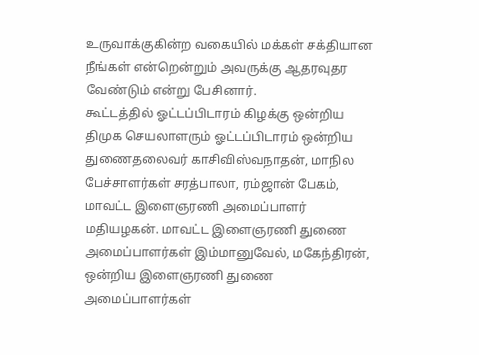உருவாக்குகின்ற வகையில் மக்கள் சக்தியான நீங்கள் என்றென்றும் அவருக்கு ஆதரவுதர வேண்டும் என்று பேசினார்.
கூட்டத்தில் ஓட்டப்பிடாரம் கிழக்கு ஒன்றிய திமுக செயலாளரும் ஓட்டப்பிடாரம் ஒன்றிய துணைதலைவர் காசிவிஸ்வநாதன், மாநில பேச்சாளர்கள் சரத்பாலா, ரம்ஜான் பேகம், மாவட்ட இளைஞரணி அமைப்பாளர் மதியழகன். மாவட்ட இளைஞரணி துணை அமைப்பாளர்கள் இம்மானுவேல், மகேந்திரன், ஒன்றிய இளைஞரணி துணை அமைப்பாளர்கள்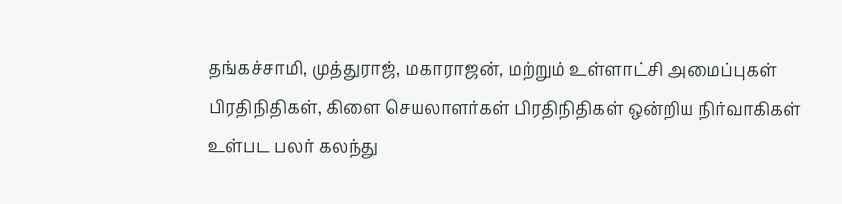தங்கச்சாமி, முத்துராஜ், மகாராஜன், மற்றும் உள்ளாட்சி அமைப்புகள் பிரதிநிதிகள், கிளை செயலாளர்கள் பிரதிநிதிகள் ஒன்றிய நிர்வாகிகள் உள்பட பலர் கலந்து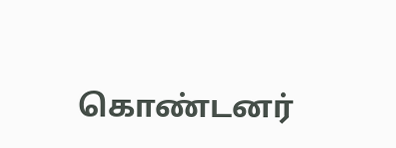கொண்டனர்